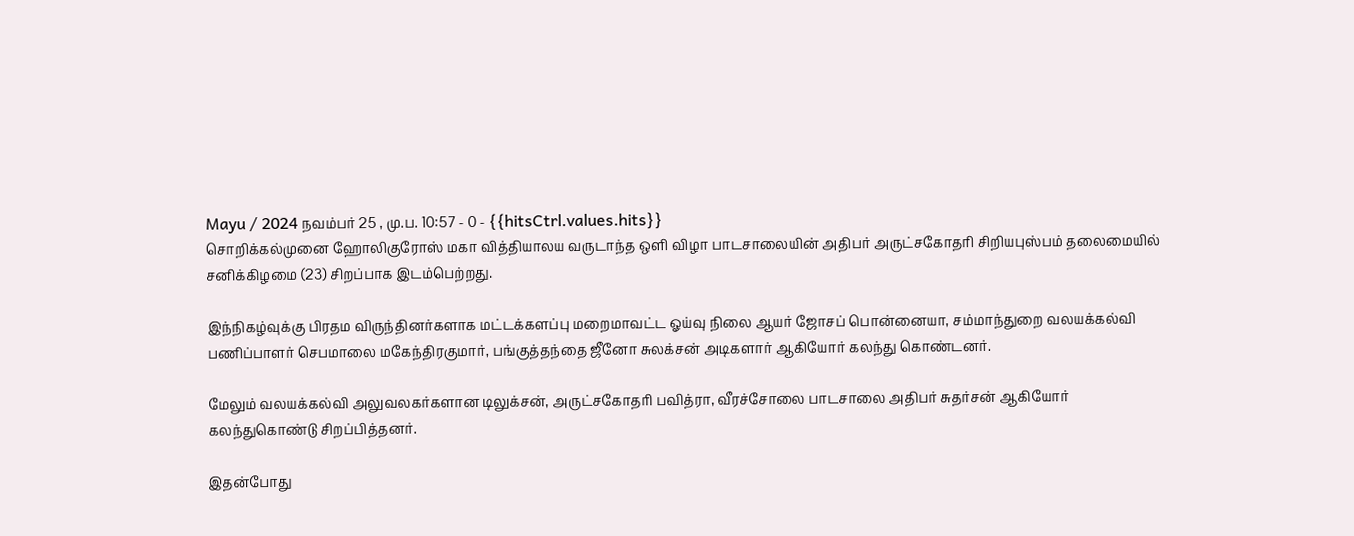Mayu / 2024 நவம்பர் 25 , மு.ப. 10:57 - 0 - {{hitsCtrl.values.hits}}
சொறிக்கல்முனை ஹோலிகுரோஸ் மகா வித்தியாலய வருடாந்த ஒளி விழா பாடசாலையின் அதிபர் அருட்சகோதரி சிறியபுஸ்பம் தலைமையில் சனிக்கிழமை (23) சிறப்பாக இடம்பெற்றது.

இந்நிகழ்வுக்கு பிரதம விருந்தினர்களாக மட்டக்களப்பு மறைமாவட்ட ஓய்வு நிலை ஆயர் ஜோசப் பொன்னையா, சம்மாந்துறை வலயக்கல்வி பணிப்பாளர் செபமாலை மகேந்திரகுமார், பங்குத்தந்தை ஜீனோ சுலக்சன் அடிகளார் ஆகியோர் கலந்து கொண்டனர்.

மேலும் வலயக்கல்வி அலுவலகர்களான டிலுக்சன், அருட்சகோதரி பவித்ரா, வீரச்சோலை பாடசாலை அதிபர் சுதர்சன் ஆகியோர் கலந்துகொண்டு சிறப்பித்தனர்.

இதன்போது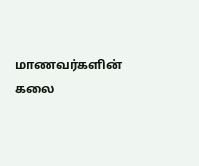மாணவர்களின் கலை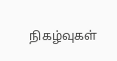நிகழ்வுகள்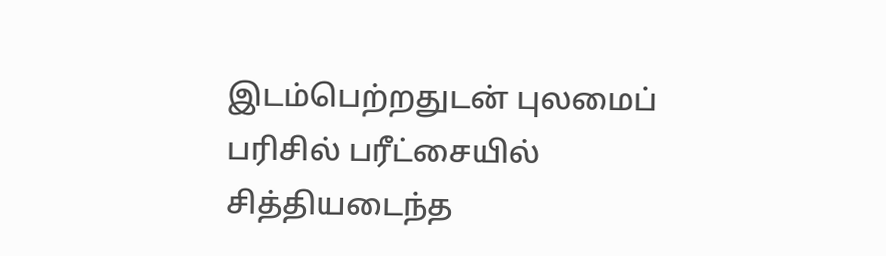இடம்பெற்றதுடன் புலமைப் பரிசில் பரீட்சையில் சித்தியடைந்த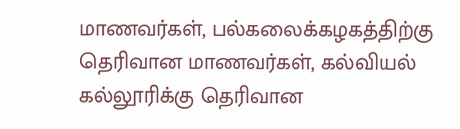மாணவர்கள், பல்கலைக்கழகத்திற்கு தெரிவான மாணவர்கள், கல்வியல் கல்லூரிக்கு தெரிவான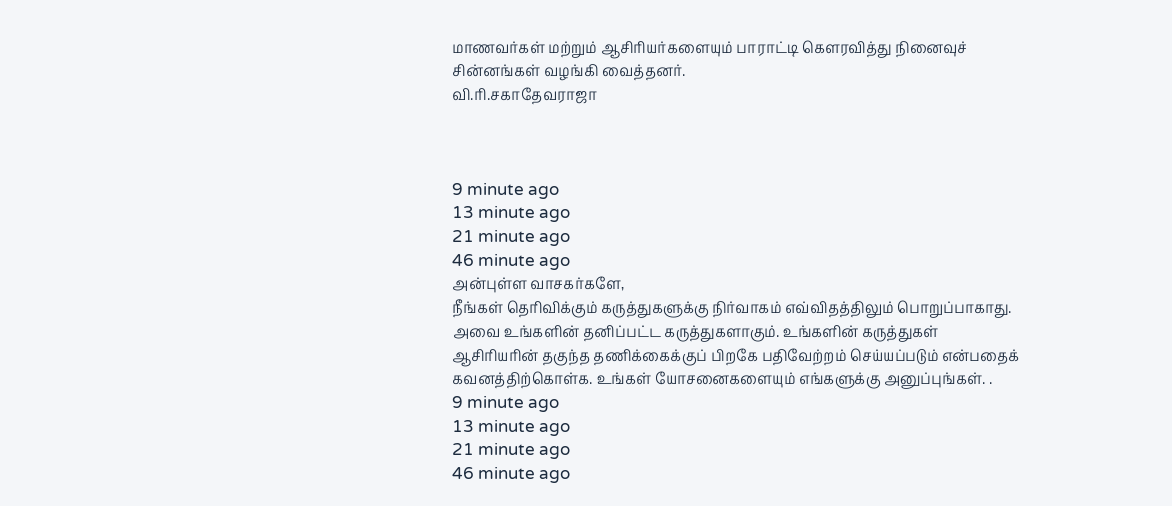மாணவர்கள் மற்றும் ஆசிரியர்களையும் பாராட்டி கௌரவித்து நினைவுச் சின்னங்கள் வழங்கி வைத்தனர்.
வி.ரி.சகாதேவராஜா



9 minute ago
13 minute ago
21 minute ago
46 minute ago
அன்புள்ள வாசகர்களே,
நீங்கள் தெரிவிக்கும் கருத்துகளுக்கு நிர்வாகம் எவ்விதத்திலும் பொறுப்பாகாது. அவை உங்களின் தனிப்பட்ட கருத்துகளாகும். உங்களின் கருத்துகள் ஆசிரியரின் தகுந்த தணிக்கைக்குப் பிறகே பதிவேற்றம் செய்யப்படும் என்பதைக் கவனத்திற்கொள்க. உங்கள் யோசனைகளையும் எங்களுக்கு அனுப்புங்கள். .
9 minute ago
13 minute ago
21 minute ago
46 minute ago